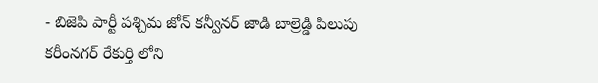- బిజెపి పార్టీ పశ్చిమ జోన్ కన్వీనర్ జాడి బాల్రెడ్డి పిలుపు
కరీంనగర్ రేకుర్తి లోని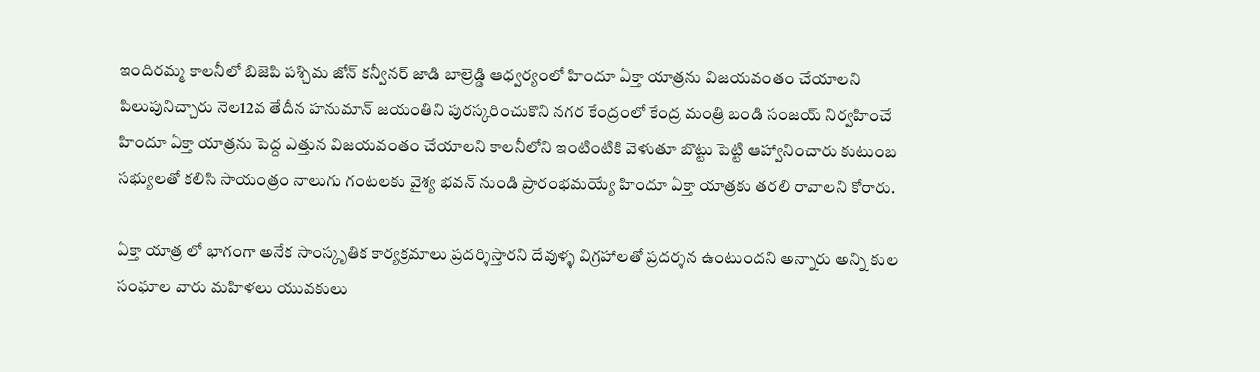ఇందిరమ్మ కాలనీలో బిజెపి పశ్చిమ జోన్ కన్వీనర్ జాడి బాల్రెడ్డి ఆధ్వర్యంలో హిందూ ఏక్తా యాత్రను విజయవంతం చేయాలని పిలుపునిచ్చారు నెల12వ తేదీన హనుమాన్ జయంతిని పురస్కరించుకొని నగర కేంద్రంలో కేంద్ర మంత్రి బండి సంజయ్ నిర్వహించే హిందూ ఏక్తా యాత్రను పెద్ద ఎత్తున విజయవంతం చేయాలని కాలనీలోని ఇంటింటికి వెళుతూ బొట్టు పెట్టి ఆహ్వానించారు కుటుంబ సభ్యులతో కలిసి సాయంత్రం నాలుగు గంటలకు వైశ్య భవన్ నుండి ప్రారంభమయ్యే హిందూ ఏక్తా యాత్రకు తరలి రావాలని కోరారు.

ఏక్తా యాత్ర లో భాగంగా అనేక సాంస్కృతిక కార్యక్రమాలు ప్రదర్శిస్తారని దేవుళ్ళ విగ్రహాలతో ప్రదర్శన ఉంటుందని అన్నారు అన్ని కుల సంఘాల వారు మహిళలు యువకులు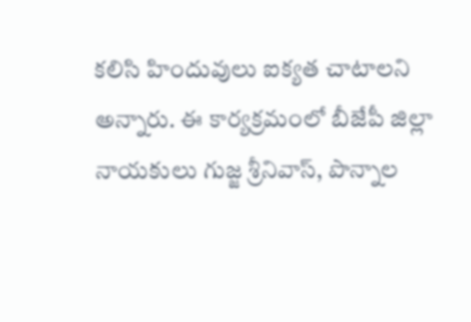కలిసి హిందువులు ఐక్యత చాటాలని అన్నారు. ఈ కార్యక్రమంలో బీజేపీ జిల్లా నాయకులు గుజ్జ శ్రీనివాస్, పొన్నాల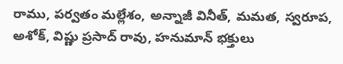రాము, పర్వతం మల్లేశం, అన్నాజీ వినీత్, మమత, స్వరూప, అశోక్, విష్ణు ప్రసాద్ రావు, హనుమాన్ భక్తులు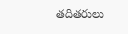తదితరులు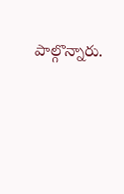పాల్గొన్నారు.